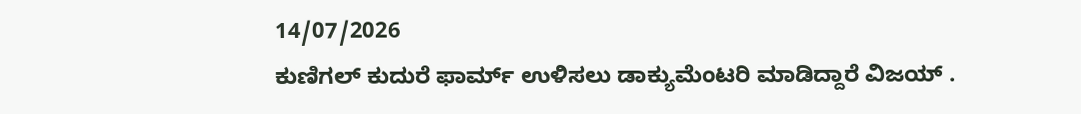14/07/2026
ಕುಣಿಗಲ್ ಕುದುರೆ ಫಾರ್ಮ್ ಉಳಿಸಲು ಡಾಕ್ಯುಮೆಂಟರಿ ಮಾಡಿದ್ದಾರೆ ವಿಜಯ್ .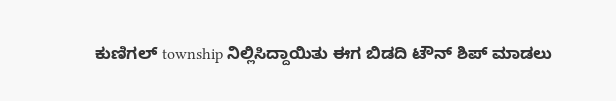ಕುಣಿಗಲ್ township ನಿಲ್ಲಿಸಿದ್ದಾಯಿತು ಈಗ ಬಿಡದಿ ಟೌನ್ ಶಿಪ್ ಮಾಡಲು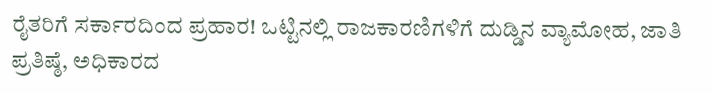ರೈತರಿಗೆ ಸರ್ಕಾರದಿಂದ ಪ್ರಹಾರ! ಒಟ್ಟಿನಲ್ಲಿ ರಾಜಕಾರಣಿಗಳಿಗೆ ದುಡ್ಡಿನ ವ್ಯಾಮೋಹ, ಜಾತಿ ಪ್ರತಿಷ್ಠೆ, ಅಧಿಕಾರದ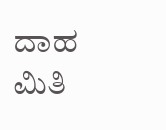ದಾಹ ಮಿತಿ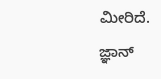ಮೀರಿದೆ.
ಜ್ಞಾನ್